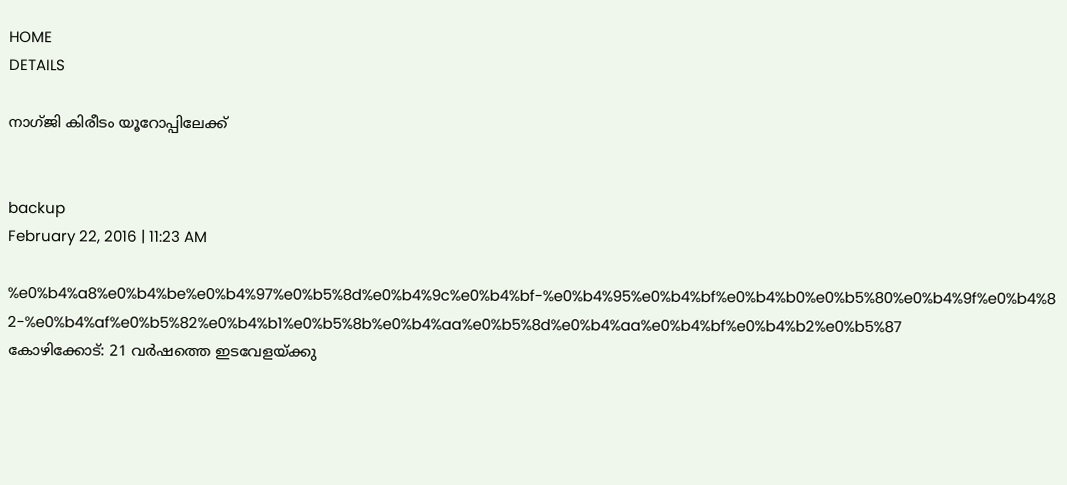HOME
DETAILS

നാഗ്ജി കിരീടം യൂറോപ്പിലേക്ക്


backup
February 22, 2016 | 11:23 AM

%e0%b4%a8%e0%b4%be%e0%b4%97%e0%b5%8d%e0%b4%9c%e0%b4%bf-%e0%b4%95%e0%b4%bf%e0%b4%b0%e0%b5%80%e0%b4%9f%e0%b4%82-%e0%b4%af%e0%b5%82%e0%b4%b1%e0%b5%8b%e0%b4%aa%e0%b5%8d%e0%b4%aa%e0%b4%bf%e0%b4%b2%e0%b5%87
കോഴിക്കോട്: 21 വര്‍ഷത്തെ ഇടവേളയ്ക്കു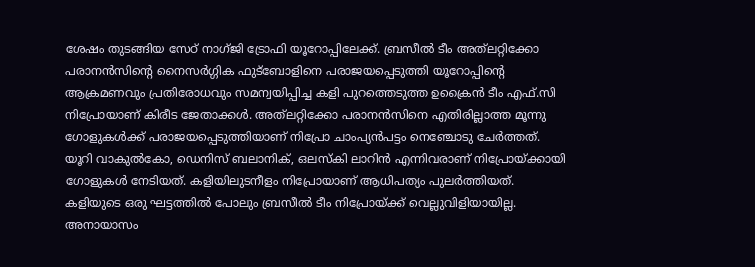ശേഷം തുടങ്ങിയ സേഠ് നാഗ്ജി ട്രോഫി യൂറോപ്പിലേക്ക്. ബ്രസീല്‍ ടീം അത്‌ലറ്റിക്കോ പരാനന്‍സിന്റെ നൈസര്‍ഗ്ഗിക ഫുട്‌ബോളിനെ പരാജയപ്പെടുത്തി യൂറോപ്പിന്റെ ആക്രമണവും പ്രതിരോധവും സമന്വയിപ്പിച്ച കളി പുറത്തെടുത്ത ഉക്രൈന്‍ ടീം എഫ്.സി നിപ്രോയാണ് കിരീട ജേതാക്കള്‍. അത്‌ലറ്റിക്കോ പരാനന്‍സിനെ എതിരില്ലാത്ത മൂന്നു ഗോളുകള്‍ക്ക് പരാജയപ്പെടുത്തിയാണ് നിപ്രോ ചാംപ്യന്‍പട്ടം നെഞ്ചോടു ചേര്‍ത്തത്. യൂറി വാകുല്‍കോ, ഡെനിസ് ബലാനിക്, ഒലസ്‌കി ലാറിന്‍ എന്നിവരാണ് നിപ്രോയ്ക്കായി ഗോളുകള്‍ നേടിയത്. കളിയിലുടനീളം നിപ്രോയാണ് ആധിപത്യം പുലര്‍ത്തിയത്. കളിയുടെ ഒരു ഘട്ടത്തില്‍ പോലും ബ്രസീല്‍ ടീം നിപ്രോയ്ക്ക് വെല്ലുവിളിയായില്ല. അനായാസം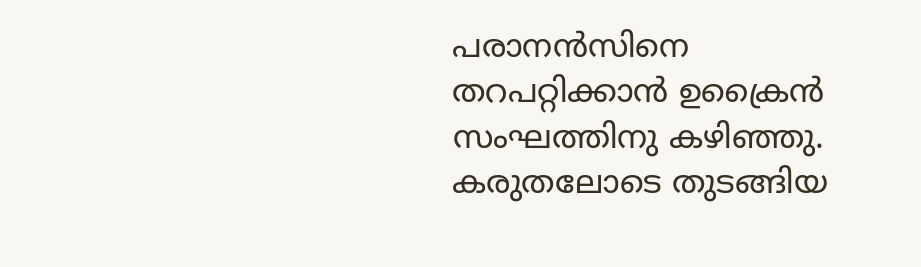പരാനന്‍സിനെ തറപറ്റിക്കാന്‍ ഉക്രൈന്‍ സംഘത്തിനു കഴിഞ്ഞു. കരുതലോടെ തുടങ്ങിയ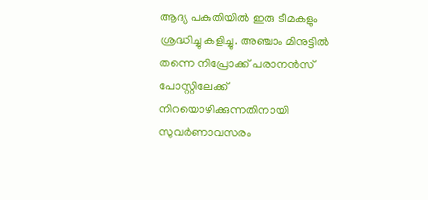ആദ്യ പകുതിയില്‍ ഇരു ടീമകളും ശ്രദ്ധിച്ചു കളിച്ചു. അഞ്ചാം മിനുട്ടില്‍ തന്നെ നിപ്രോക്ക് പരാനന്‍സ് പോസ്റ്റിലേക്ക് നിറയൊഴിക്കുന്നതിനായി സുവര്‍ണാവസരം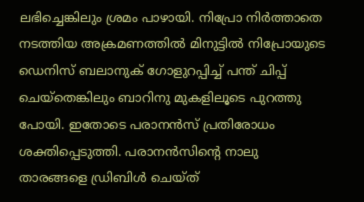ലഭിച്ചെങ്കിലും ശ്രമം പാഴായി. നിപ്രോ നിര്‍ത്താതെ നടത്തിയ അക്രമണത്തില്‍ മിനുട്ടില്‍ നിപ്രോയുടെ ഡെനിസ് ബലാനുക് ഗോളുറപ്പിച്ച് പന്ത് ചിപ്പ് ചെയ്‌തെങ്കിലും ബാറിനു മുകളിലൂടെ പുറത്തു പോയി. ഇതോടെ പരാനന്‍സ് പ്രതിരോധം ശക്തിപ്പെടുത്തി. പരാനന്‍സിന്റെ നാലു താരങ്ങളെ ഡ്രിബിള്‍ ചെയ്ത്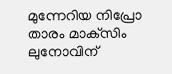മുന്നേറിയ നിപ്രോ താരം മാക്‌സിം ലുനോവിന്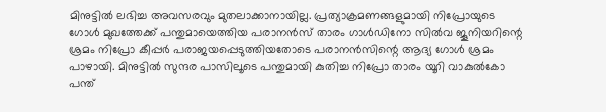മിനുട്ടില്‍ ലഭിച്ച അവസരവും മുതലാക്കാനായില്ല. പ്രത്യാക്രമണങ്ങളുമായി നിപ്രോയുടെ ഗോള്‍ മുഖത്തേക്ക് പന്തുമായെത്തിയ പരാനന്‍സ് താരം ഗാള്‍ഡിനോ സില്‍വ ജൂനിയറിന്റെ ശ്രമം നിപ്രോ കീപ്പര്‍ പരാജയപ്പെടുത്തിയതോടെ പരാനന്‍സിന്റെ ആദ്യ ഗോള്‍ ശ്രമം പാഴായി. മിനുട്ടില്‍ സുന്ദര പാസിലൂടെ പന്തുമായി കുതിച്ച നിപ്രോ താരം യൂറി വാകുല്‍കോ പന്ത്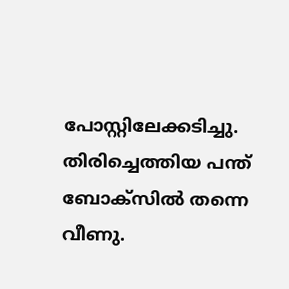പോസ്റ്റിലേക്കടിച്ചു. തിരിച്ചെത്തിയ പന്ത് ബോക്‌സില്‍ തന്നെ വീണു.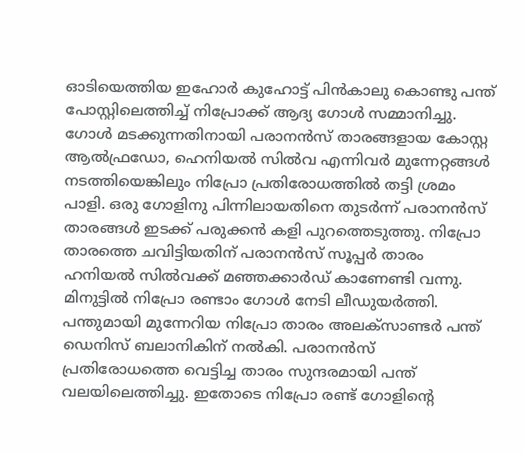ഓടിയെത്തിയ ഇഹോര്‍ കുഹോട്ട് പിന്‍കാലു കൊണ്ടു പന്ത് പോസ്റ്റിലെത്തിച്ച് നിപ്രോക്ക് ആദ്യ ഗോള്‍ സമ്മാനിച്ചു. ഗോള്‍ മടക്കുന്നതിനായി പരാനന്‍സ് താരങ്ങളായ കോസ്റ്റ ആല്‍ഫ്രഡോ, ഹെനിയല്‍ സില്‍വ എന്നിവര്‍ മുന്നേറ്റങ്ങള്‍ നടത്തിയെങ്കിലും നിപ്രോ പ്രതിരോധത്തില്‍ തട്ടി ശ്രമം പാളി. ഒരു ഗോളിനു പിന്നിലായതിനെ തുടര്‍ന്ന് പരാനന്‍സ് താരങ്ങള്‍ ഇടക്ക് പരുക്കന്‍ കളി പുറത്തെടുത്തു. നിപ്രോ താരത്തെ ചവിട്ടിയതിന് പരാനന്‍സ് സൂപ്പര്‍ താരം ഹനിയല്‍ സില്‍വക്ക് മഞ്ഞക്കാര്‍ഡ് കാണേണ്ടി വന്നു. മിനുട്ടില്‍ നിപ്രോ രണ്ടാം ഗോള്‍ നേടി ലീഡുയര്‍ത്തി. പന്തുമായി മുന്നേറിയ നിപ്രോ താരം അലക്‌സാണ്ടര്‍ പന്ത് ഡെനിസ് ബലാനികിന് നല്‍കി. പരാനന്‍സ് പ്രതിരോധത്തെ വെട്ടിച്ച താരം സുന്ദരമായി പന്ത് വലയിലെത്തിച്ചു. ഇതോടെ നിപ്രോ രണ്ട് ഗോളിന്റെ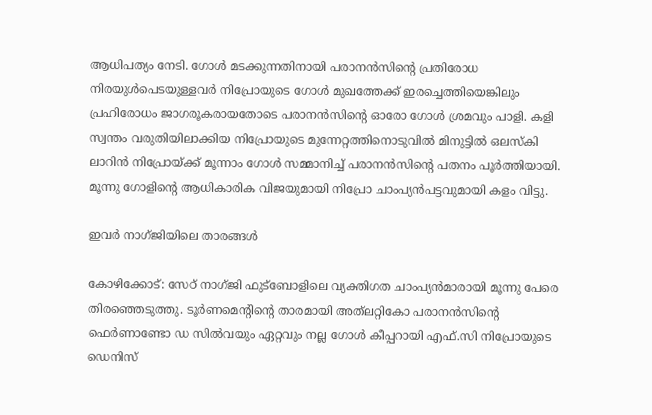ആധിപത്യം നേടി. ഗോള്‍ മടക്കുന്നതിനായി പരാനന്‍സിന്റെ പ്രതിരോധ നിരയുള്‍പെടയുള്ളവര്‍ നിപ്രോയുടെ ഗോള്‍ മുഖത്തേക്ക് ഇരച്ചെത്തിയെങ്കിലും പ്രഹിരോധം ജാഗരൂകരായതോടെ പരാനന്‍സിന്റെ ഓരോ ഗോള്‍ ശ്രമവും പാളി. കളി സ്വന്തം വരുതിയിലാക്കിയ നിപ്രോയുടെ മുന്നേറ്റത്തിനൊടുവില്‍ മിനുട്ടില്‍ ഒലസ്‌കി ലാറിന്‍ നിപ്രോയ്ക്ക് മൂന്നാം ഗോള്‍ സമ്മാനിച്ച് പരാനന്‍സിന്റെ പതനം പൂര്‍ത്തിയായി. മൂന്നു ഗോളിന്റെ ആധികാരിക വിജയുമായി നിപ്രോ ചാംപ്യന്‍പട്ടവുമായി കളം വിട്ടു.

ഇവര്‍ നാഗ്ജിയിലെ താരങ്ങള്‍

കോഴിക്കോട്: സേഠ് നാഗ്ജി ഫുട്‌ബോളിലെ വ്യക്തിഗത ചാംപ്യന്‍മാരായി മൂന്നു പേരെ തിരഞ്ഞെടുത്തു. ടൂര്‍ണമെന്റിന്റെ താരമായി അത്‌ലറ്റികോ പരാനന്‍സിന്റെ ഫെര്‍ണാണ്ടോ ഡ സില്‍വയും ഏറ്റവും നല്ല ഗോള്‍ കീപ്പറായി എഫ്.സി നിപ്രോയുടെ ഡെനിസ്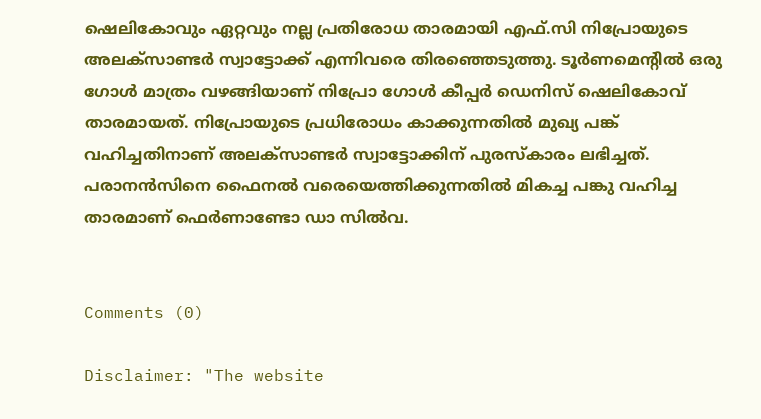ഷെലികോവും ഏറ്റവും നല്ല പ്രതിരോധ താരമായി എഫ്.സി നിപ്രോയുടെ അലക്‌സാണ്ടര്‍ സ്വാട്ടോക്ക് എന്നിവരെ തിരഞ്ഞെടുത്തു. ടൂര്‍ണമെന്റില്‍ ഒരു ഗോള്‍ മാത്രം വഴങ്ങിയാണ് നിപ്രോ ഗോള്‍ കീപ്പര്‍ ഡെനിസ് ഷെലികോവ് താരമായത്. നിപ്രോയുടെ പ്രധിരോധം കാക്കുന്നതില്‍ മുഖ്യ പങ്ക് വഹിച്ചതിനാണ് അലക്‌സാണ്ടര്‍ സ്വാട്ടോക്കിന് പുരസ്‌കാരം ലഭിച്ചത്. പരാനന്‍സിനെ ഫൈനല്‍ വരെയെത്തിക്കുന്നതില്‍ മികച്ച പങ്കു വഹിച്ച താരമാണ് ഫെര്‍ണാണ്ടോ ഡാ സില്‍വ.


Comments (0)

Disclaimer: "The website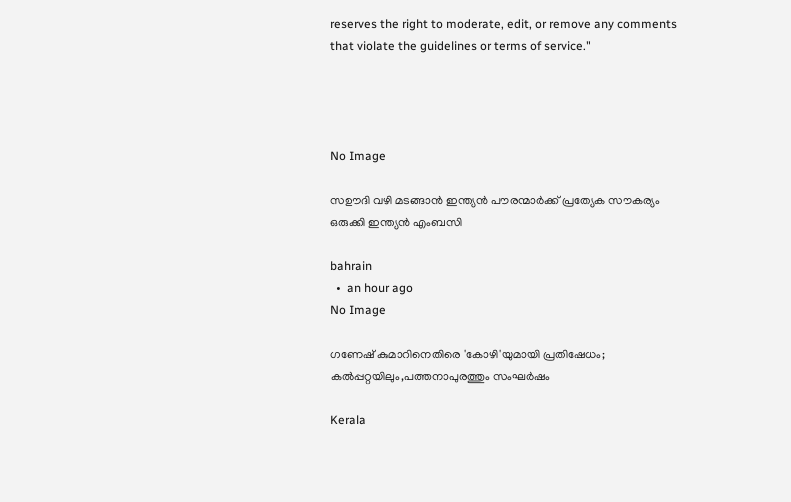reserves the right to moderate, edit, or remove any comments that violate the guidelines or terms of service."




No Image

സഊദി വഴി മടങ്ങാന്‍ ഇന്ത്യന്‍ പൗരന്മാര്‍ക്ക് പ്രത്യേക സൗകര്യം ഒരുക്കി ഇന്ത്യന്‍ എംബസി

bahrain
  •  an hour ago
No Image

ഗണേഷ് കുമാറിനെതിരെ 'കോഴി'യുമായി പ്രതിഷേധം; കൽപ്പറ്റയിലും,പത്തനാപുരത്തും സംഘർഷം

Kerala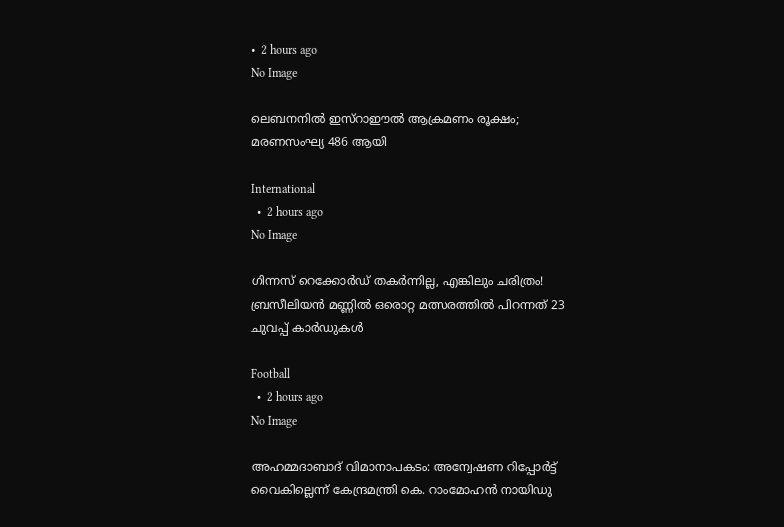•  2 hours ago
No Image

ലെബനനിൽ ഇസ്റാഈൽ ആക്രമണം രൂക്ഷം; മരണസംഘ്യ 486 ആയി

International
  •  2 hours ago
No Image

ഗിന്നസ് റെക്കോർഡ് തകർന്നില്ല, എങ്കിലും ചരിത്രം! ബ്രസീലിയൻ മണ്ണിൽ ഒരൊറ്റ മത്സരത്തിൽ പിറന്നത് 23 ചുവപ്പ് കാർഡുകൾ

Football
  •  2 hours ago
No Image

അഹമ്മദാബാദ് വിമാനാപകടം: അന്വേഷണ റിപ്പോർട്ട് വൈകില്ലെന്ന് കേന്ദ്രമന്ത്രി കെ. റാംമോഹൻ നായിഡു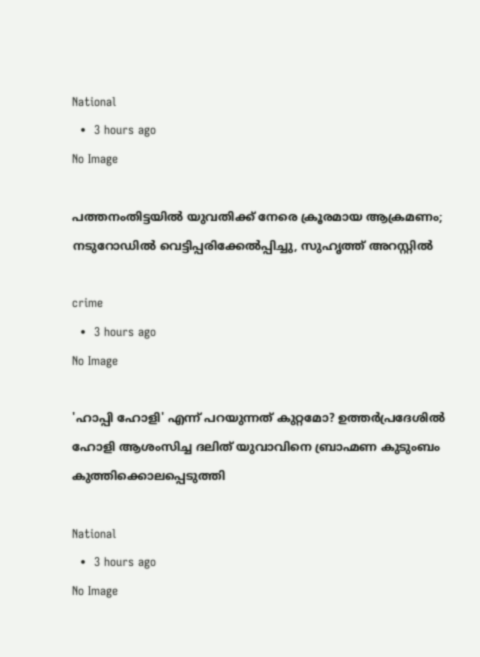National
  •  3 hours ago
No Image

പത്തനംതിട്ടയിൽ യുവതിക്ക് നേരെ ക്രൂരമായ ആക്രമണം; നടുറോഡിൽ വെട്ടിപ്പരിക്കേൽപ്പിച്ചു, സുഹൃത്ത് അറസ്റ്റിൽ

crime
  •  3 hours ago
No Image

'ഹാപ്പി ഹോളി' എന്ന് പറയുന്നത് കുറ്റമോ? ഉത്തർപ്രദേശിൽ ഹോളി ആശംസിച്ച ദലിത് യുവാവിനെ ബ്രാഹ്മണ കുടുംബം കുത്തിക്കൊലപ്പെടുത്തി

National
  •  3 hours ago
No Image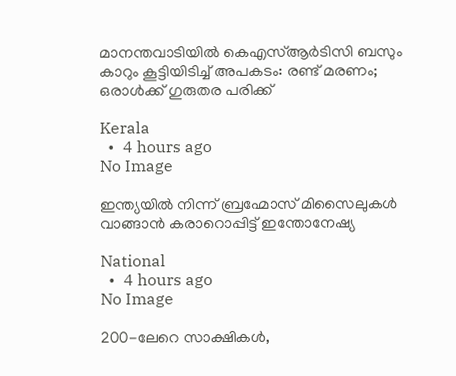മാനന്തവാടിയിൽ കെഎസ്ആർടിസി ബസും കാറും കൂട്ടിയിടിച്ച് അപകടം: രണ്ട് മരണം; ഒരാൾക്ക് ഗുരുതര പരിക്ക്

Kerala
  •  4 hours ago
No Image

ഇന്ത്യയിൽ നിന്ന് ബ്രഹ്മോസ് മിസൈലുകൾ വാങ്ങാൻ കരാറൊപ്പിട്ട് ഇന്തോനേഷ്യ

National
  •  4 hours ago
No Image

200-ലേറെ സാക്ഷികൾ,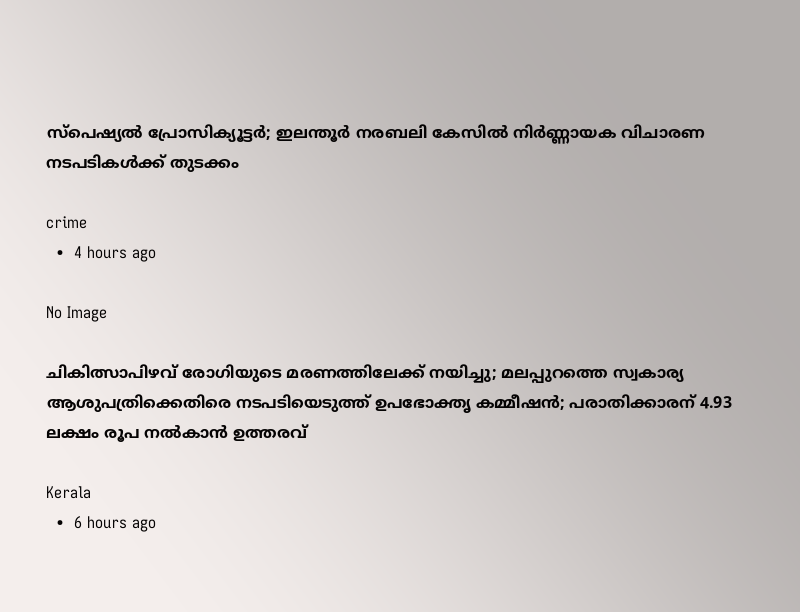സ്പെഷ്യൽ പ്രോസിക്യൂട്ടർ; ഇലന്തൂർ നരബലി കേസിൽ നിർണ്ണായക വിചാരണ നടപടികൾക്ക് തുടക്കം

crime
  •  4 hours ago

No Image

ചികിത്സാപിഴവ് രോഗിയുടെ മരണത്തിലേക്ക് നയിച്ചു; മലപ്പുറത്തെ സ്വകാര്യ ആശുപത്രിക്കെതിരെ നടപടിയെടുത്ത് ഉപഭോക്തൃ കമ്മീഷൻ; പരാതിക്കാരന് 4.93 ലക്ഷം രൂപ നൽകാൻ ഉത്തരവ്

Kerala
  •  6 hours ago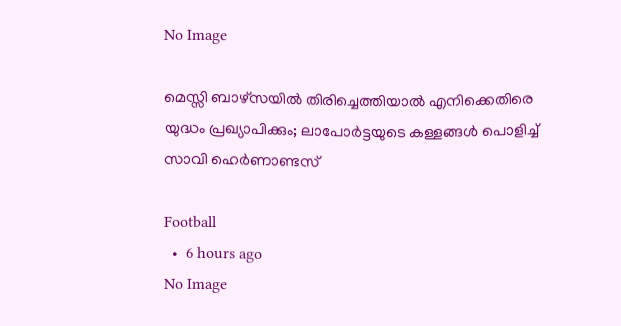No Image

മെസ്സി ബാഴ്സയിൽ തിരിച്ചെത്തിയാൽ എനിക്കെതിരെ യുദ്ധം പ്രഖ്യാപിക്കും; ലാപോർട്ടയുടെ കള്ളങ്ങൾ പൊളിച്ച് സാവി ഹെർണാണ്ടസ്

Football
  •  6 hours ago
No Image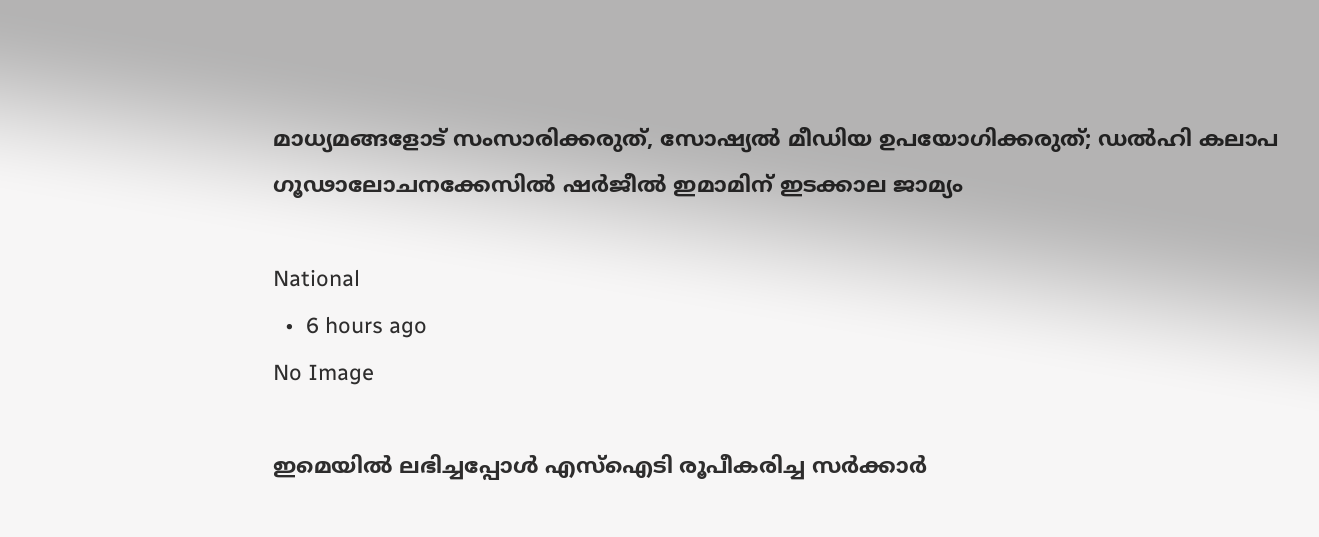മാധ്യമങ്ങളോട് സംസാരിക്കരുത്, സോഷ്യൽ മീഡിയ ഉപയോഗിക്കരുത്; ഡൽഹി കലാപ ഗൂഢാലോചനക്കേസിൽ ഷർജീൽ ഇമാമിന് ഇടക്കാല ജാമ്യം

National
  •  6 hours ago
No Image

ഇമെയില്‍ ലഭിച്ചപ്പോള്‍ എസ്‌ഐടി രൂപീകരിച്ച സര്‍ക്കാര്‍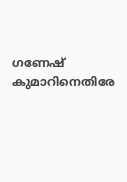ഗണേഷ് കുമാറിനെതിരേ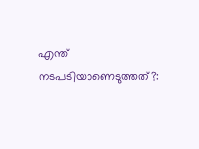എന്ത് നടപടിയാണെടുത്തത്?: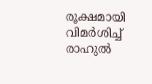രൂക്ഷമായി വിമര്‍ശിച്ച് രാഹുല്‍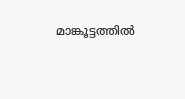മാങ്കൂട്ടത്തില്‍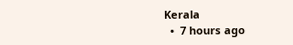Kerala
  •  7 hours ago